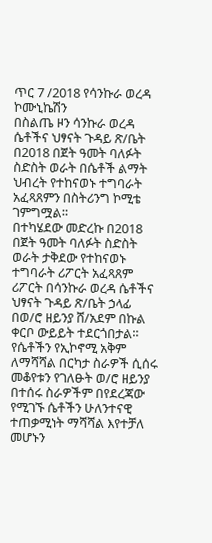ጥር 7 /2018 የሳንኩራ ወረዳ ኮሙኒኬሽን
በስልጤ ዞን ሳንኩራ ወረዳ ሴቶችና ህፃናት ጉዳይ ጽ/ቤት በ2018 በጀት ዓመት ባለፉት ስድስት ወራት በሴቶች ልማት ህብረት የተከናወኑ ተግባራት አፈጻጸምን በስትሪንግ ኮሚቴ ገምግሟል።
በተካሄደው መድረኩ በ2018 በጀት ዓመት ባለፉት ስድስት ወራት ታቅደው የተከናወኑ ተግባራት ሪፖርት አፈጻጸም ሪፖርት በሳንኩራ ወረዳ ሴቶችና ህፃናት ጉዳይ ጽ/ቤት ኃላፊ በወ/ሮ ዘይንያ ሸ/አደም በኩል ቀርቦ ውይይት ተደርጎበታል።
የሴቶችን የኢኮኖሚ አቅም ለማሻሻል በርካታ ስራዎች ሲሰሩ መቆየቱን የገለፁት ወ/ሮ ዘይንያ በተሰሩ ስራዎችም በየደረጃው የሚገኙ ሴቶችን ሁለንተናዊ ተጠቃሚነት ማሻሻል እየተቻለ መሆኑን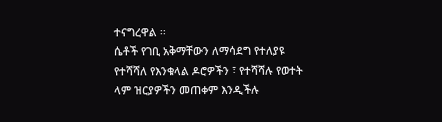ተናግረዋል ፡፡
ሴቶች የገቢ አቅማቸውን ለማሳደግ የተለያዩ የተሻሻለ የእንቁላል ዶሮዎችን ፣ የተሻሻሉ የወተት ላም ዝርያዎችን መጠቀም እንዲችሉ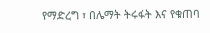የማድረግ ፣ በሌማት ትሩፋት እና የቁጠባ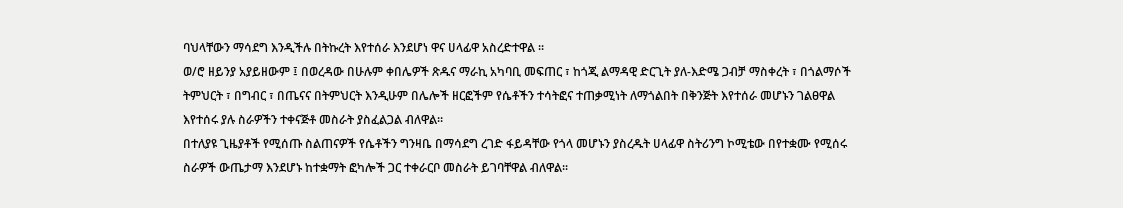ባህላቸውን ማሳደግ እንዲችሉ በትኩረት እየተሰራ እንደሆነ ዋና ሀላፊዋ አስረድተዋል ፡፡
ወ/ሮ ዘይንያ አያይዘውም ፤ በወረዳው በሁሉም ቀበሌዎች ጽዱና ማራኪ አካባቢ መፍጠር ፣ ከጎጂ ልማዳዊ ድርጊት ያለ-እድሜ ጋብቻ ማስቀረት ፣ በጎልማሶች ትምህርት ፣ በግብር ፣ በጤናና በትምህርት እንዲሁም በሌሎች ዘርፎችም የሴቶችን ተሳትፎና ተጠቃሚነት ለማጎልበት በቅንጅት እየተሰራ መሆኑን ገልፀዋል እየተሰሩ ያሉ ስራዎችን ተቀናጅቶ መስራት ያስፈልጋል ብለዋል።
በተለያዩ ጊዜያቶች የሚሰጡ ስልጠናዎች የሴቶችን ግንዛቤ በማሳደግ ረገድ ፋይዳቸው የጎላ መሆኑን ያስረዱት ሀላፊዋ ስትሪንግ ኮሚቴው በየተቋሙ የሚሰሩ ስራዎች ውጤታማ እንደሆኑ ከተቋማት ፎካሎች ጋር ተቀራርቦ መስራት ይገባቸዋል ብለዋል፡፡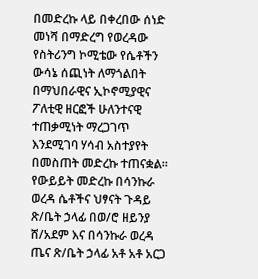በመድረኩ ላይ በቀረበው ሰነድ መነሻ በማድረግ የወረዳው የስትሪንግ ኮሚቴው የሴቶችን ውሳኔ ሰጪነት ለማጎልበት በማህበራዊና ኢኮኖሚያዊና ፖለቲዊ ዘርፎች ሁለንተናዊ ተጠቃሚነት ማረጋገጥ እንደሚገባ ሃሳብ አስተያየት በመስጠት መድረኩ ተጠናቋል።
የውይይት መድረኩ በሳንኩራ ወረዳ ሴቶችና ህፃናት ጉዳይ ጽ/ቤት ኃላፊ በወ/ሮ ዘይንያ ሸ/አደም እና በሳንኩራ ወረዳ ጤና ጽ/ቤት ኃላፊ አቶ አቶ አርጋ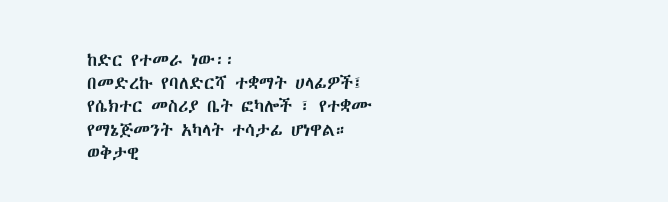ከድር የተመራ ነው፡፡
በመድረኩ የባለድርሻ ተቋማት ሀላፊዎች፤ የሴክተር መስሪያ ቤት ፎካሎች ፣ የተቋሙ የማኔጅመንት አካላት ተሳታፊ ሆነዋል።
ወቅታዊ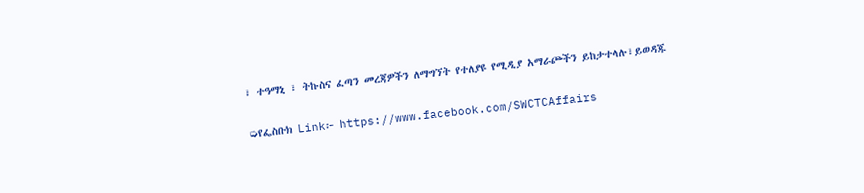፣ ተዓማኒ ፣ ትኩስና ፈጣን መረጃዎችን ለማግኘት የተለያዩ የሚዲያ አማራጮችን ይከታተላሉ፣ይወዳጁ

➭የፌስቡክ Link፦ https://www.facebook.com/SWCTCAffairs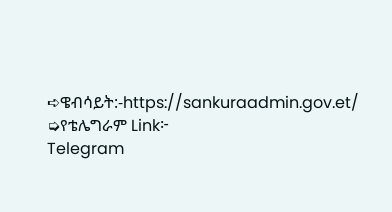➪ዌብሳይት:-https://sankuraadmin.gov.et/
➭የቴሌግራም Link፦
Telegram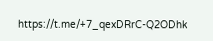https://t.me/+7_qexDRrC-Q2ODhk